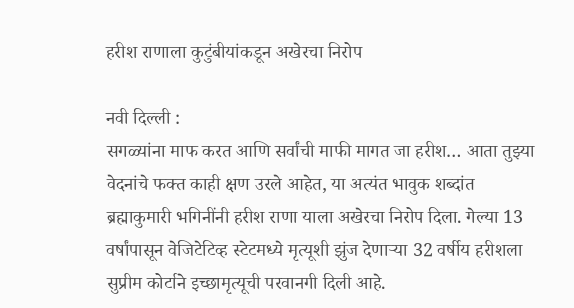हरीश राणाला कुटुंबीयांकडून अखेरचा निरोप

नवी दिल्ली :
सगळ्यांना माफ करत आणि सर्वांची माफी मागत जा हरीश… आता तुझ्या वेदनांचे फक्त काही क्षण उरले आहेत, या अत्यंत भावुक शब्दांत ब्रह्माकुमारी भगिनींनी हरीश राणा याला अखेरचा निरोप दिला. गेल्या 13 वर्षांपासून वेजिटेटिव्ह स्टेटमध्ये मृत्यूशी झुंज देणार्‍या 32 वर्षीय हरीशला सुप्रीम कोर्टाने इच्छामृत्यूची परवानगी दिली आहे.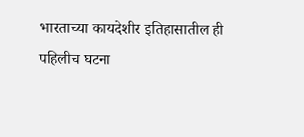भारताच्या कायदेशीर इतिहासातील ही पहिलीच घटना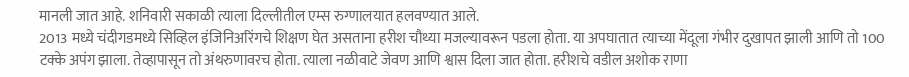मानली जात आहे. शनिवारी सकाळी त्याला दिल्लीतील एम्स रुग्णालयात हलवण्यात आले.
2013 मध्ये चंदीगडमध्ये सिव्हिल इंजिनिअरिंगचे शिक्षण घेत असताना हरीश चौथ्या मजल्यावरून पडला होता. या अपघातात त्याच्या मेंदूला गंभीर दुखापत झाली आणि तो 100 टक्के अपंग झाला. तेव्हापासून तो अंथरुणावरच होता. त्याला नळीवाटे जेवण आणि श्वास दिला जात होता. हरीशचे वडील अशोक राणा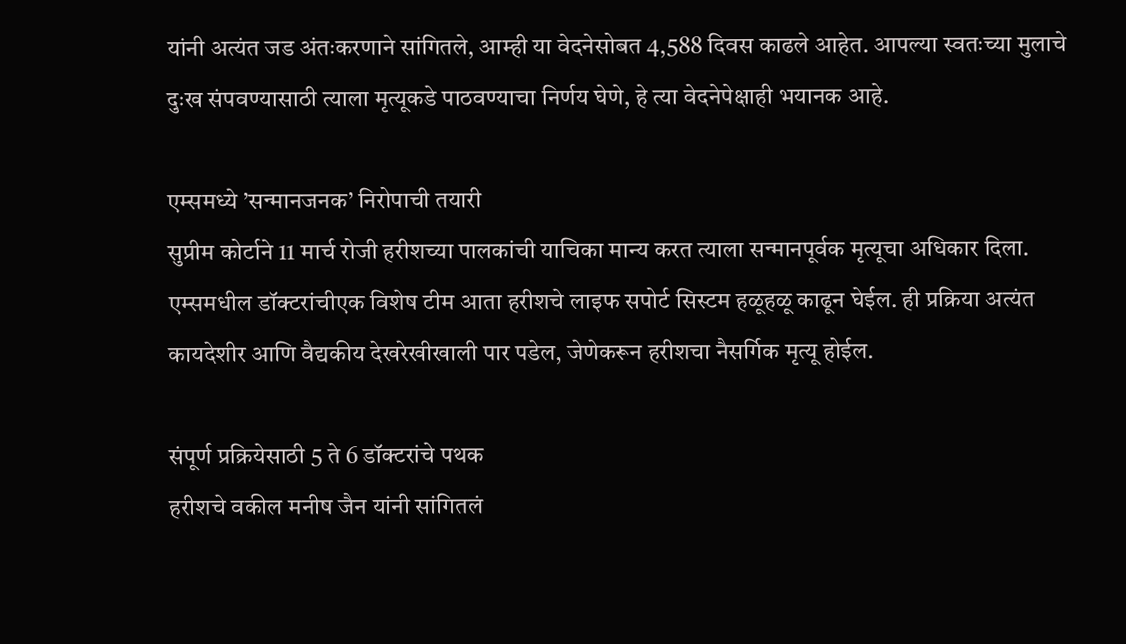यांनी अत्यंत जड अंतःकरणाने सांगितले, आम्ही या वेदनेसोबत 4,588 दिवस काढले आहेत. आपल्या स्वतःच्या मुलाचे दुःख संपवण्यासाठी त्याला मृत्यूकडे पाठवण्याचा निर्णय घेणे, हे त्या वेदनेपेक्षाही भयानक आहे.

एम्समध्ये ’सन्मानजनक’ निरोपाची तयारी
सुप्रीम कोर्टाने 11 मार्च रोजी हरीशच्या पालकांची याचिका मान्य करत त्याला सन्मानपूर्वक मृत्यूचा अधिकार दिला. एम्समधील डॉक्टरांचीएक विशेष टीम आता हरीशचे लाइफ सपोर्ट सिस्टम हळूहळू काढून घेईल. ही प्रक्रिया अत्यंत कायदेशीर आणि वैद्यकीय देखरेखीखाली पार पडेल, जेणेकरून हरीशचा नैसर्गिक मृत्यू होईल.

संपूर्ण प्रक्रियेसाठी 5 ते 6 डॉक्टरांचे पथक
हरीशचे वकील मनीष जैन यांनी सांगितलं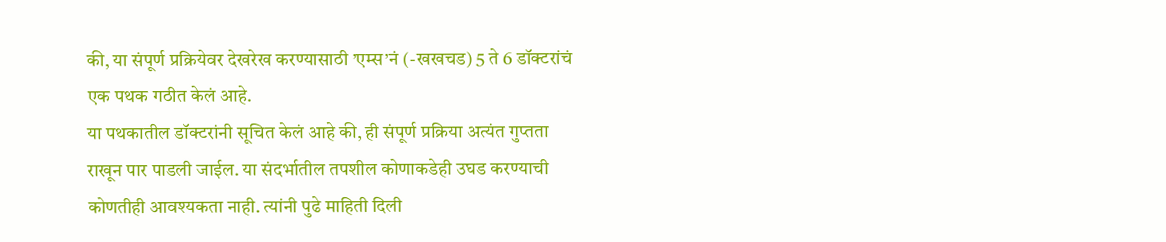की, या संपूर्ण प्रक्रियेवर देखरेख करण्यासाठी ’एम्स’नं (-खखचड) 5 ते 6 डॉक्टरांचं एक पथक गठीत केलं आहे.
या पथकातील डॉक्टरांनी सूचित केलं आहे की, ही संपूर्ण प्रक्रिया अत्यंत गुप्तता राखून पार पाडली जाईल. या संदर्भातील तपशील कोणाकडेही उघड करण्याची कोणतीही आवश्यकता नाही. त्यांनी पुढे माहिती दिली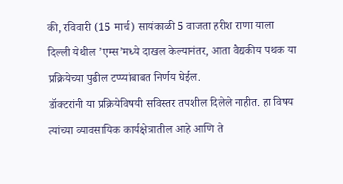की, रविवारी (15 मार्च) सायंकाळी 5 वाजता हरीश राणा याला दिल्ली येथील ’एम्स’मध्ये दाखल केल्यानंतर, आता वैद्यकीय पथक या प्रक्रियेच्या पुढील टप्प्यांबाबत निर्णय घेईल.
डॉक्टरांनी या प्रक्रियेविषयी सविस्तर तपशील दिलेले नाहीत. हा विषय त्यांच्या व्यावसायिक कार्यक्षेत्रातील आहे आणि ते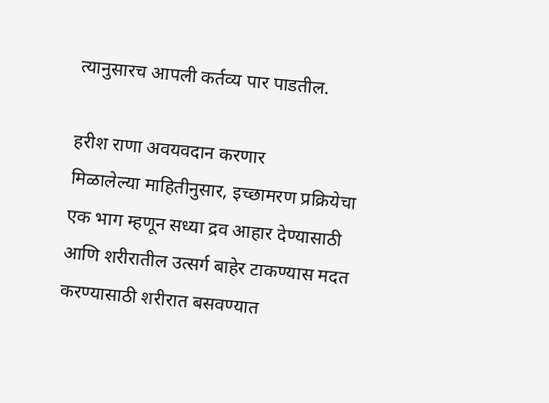त्यानुसारच आपली कर्तव्य पार पाडतील.

हरीश राणा अवयवदान करणार
मिळालेल्या माहितीनुसार, इच्छामरण प्रक्रियेचा एक भाग म्हणून सध्या द्रव आहार देण्यासाठी आणि शरीरातील उत्सर्ग बाहेर टाकण्यास मदत करण्यासाठी शरीरात बसवण्यात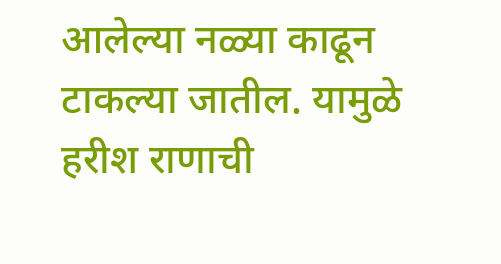आलेल्या नळ्या काढून टाकल्या जातील. यामुळे हरीश राणाची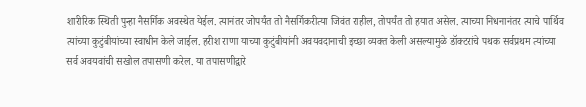शारीरिक स्थिती पुन्हा नैसर्गिक अवस्थेत येईल. त्यानंतर जोपर्यंत तो नैसर्गिकरीत्या जिवंत राहील, तोपर्यंत तो हयात असेल. त्याच्या निधनानंतर त्याचे पार्थिव त्यांच्या कुटुंबीयांच्या स्वाधीन केले जाईल. हरीश राणा याच्या कुटुंबीयांनी अवयवदानाची इच्छा व्यक्त केली असल्यामुळे डॉक्टरांचे पथक सर्वप्रथम त्यांच्या सर्व अवयवांची सखोल तपासणी करेल. या तपासणीद्वारे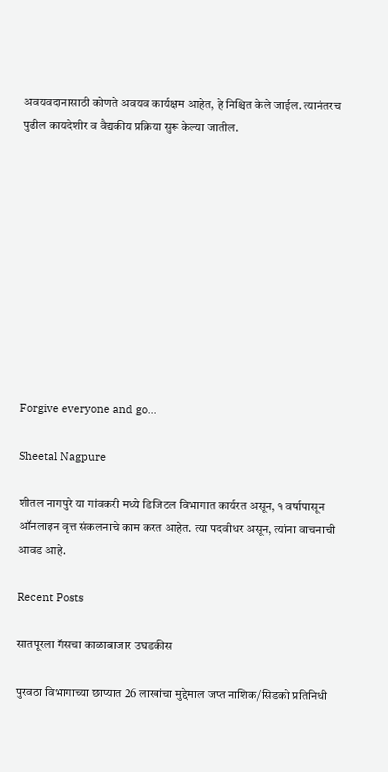अवयवदानासाठी कोणते अवयव कार्यक्षम आहेत, हे निश्चित केले जाईल. त्यानंतरच पुढील कायदेशीर व वैद्यकीय प्रक्रिया सुरू केल्या जातील.











Forgive everyone and go…

Sheetal Nagpure

शीतल नागपुरे या गांवकरी मध्ये डिजिटल विभागात कार्यरत असून, १ वर्षापासून ऑनलाइन वृत्त संकलनाचे काम करत आहेत. त्या पदवीधर असून, त्यांना वाचनाची आवड आहे.

Recent Posts

सातपूरला गॅसचा काळाबाजार उघडकीस

पुरवठा विभागाच्या छाप्यात 26 लाखांचा मुद्देमाल जप्त नाशिक/सिडको प्रतिनिधी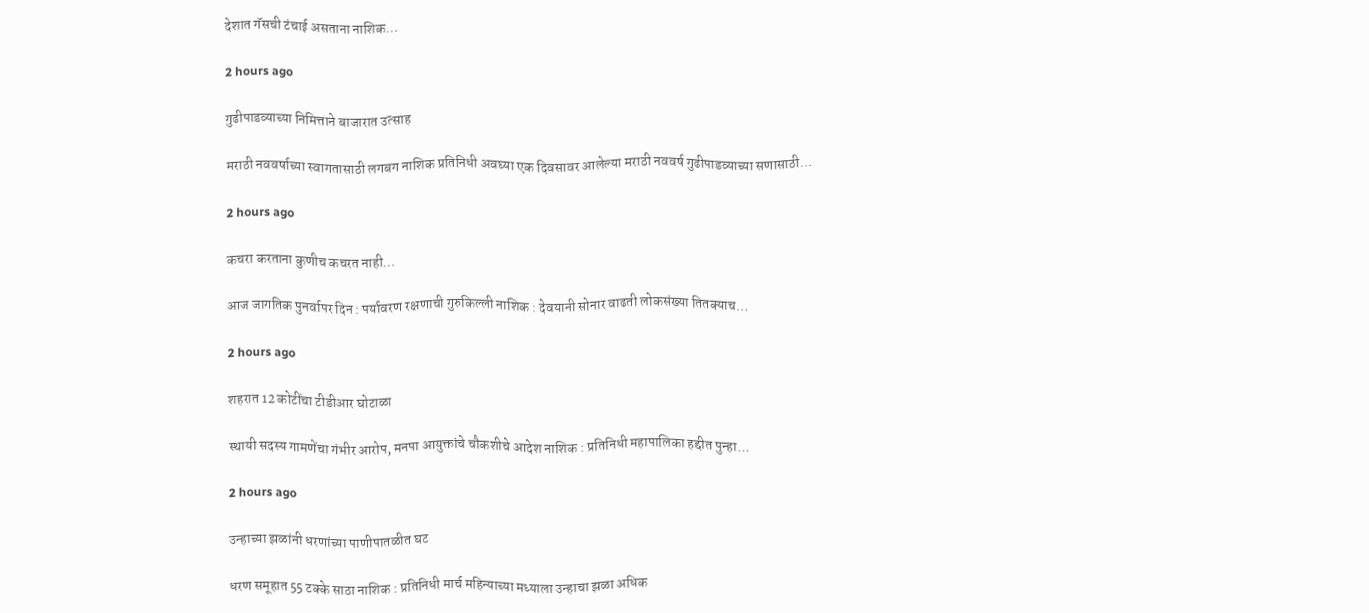देशात गॅसची टंचाई असताना नाशिक…

2 hours ago

गुढीपाडव्याच्या निमित्ताने बाजारात उत्साह

मराठी नववर्षाच्या स्वागतासाठी लगबग नाशिक प्रतिनिधी अवघ्या एक दिवसावर आलेल्या मराठी नववर्ष गुढीपाडव्याच्या सणासाठी…

2 hours ago

कचरा करताना कुणीच कचरत नाही…

आज जागतिक पुनर्वापर दिन : पर्यावरण रक्षणाची गुरुकिल्ली नाशिक : देवयानी सोनार वाढती लोकसंख्या तितक्याच…

2 hours ago

शहरात 12 कोटींचा टीडीआर घोटाळा

स्थायी सदस्य गामणेंचा गंभीर आरोप, मनपा आयुक्तांचे चौकशीचे आदेश नाशिक : प्रतिनिधी महापालिका हद्दीत पुन्हा…

2 hours ago

उन्हाच्या झळांनी धरणांच्या पाणीपातळीत घट

धरण समूहात 55 टक्के साठा नाशिक : प्रतिनिधी मार्च महिन्याच्या मध्याला उन्हाचा झळा अधिक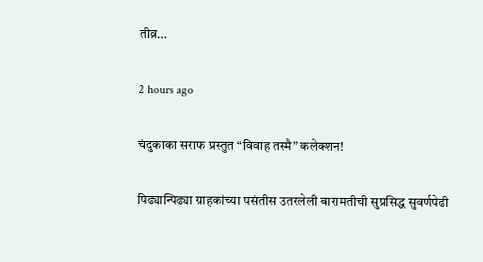तीव्र…

2 hours ago

चंदुकाका सराफ प्रस्तुत “विवाह तस्मै” कलेक्शन!

पिढ्यान्पिढ्या ग्राहकांच्या पसंतीस उतरलेली बारामतीची सुप्रसिद्ध सुवर्णपेढी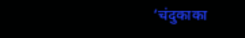‘चंदुकाका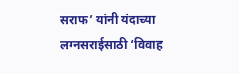सराफ’ यांनी यंदाच्या लग्नसराईसाठी ‘विवाह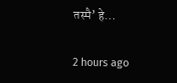तस्मै’ हे…

2 hours ago